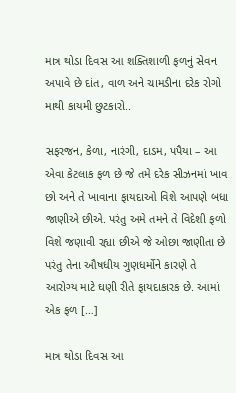માત્ર થોડા દિવસ આ શક્તિશાળી ફળનું સેવન અપાવે છે દાંત, વાળ અને ચામડીના દરેક રોગો માથી કાયમી છુટકારો..

સફરજન, કેળા, નારંગી, દાડમ, પપૈયા – આ એવા કેટલાક ફળ છે જે તમે દરેક સીઝનમાં ખાવ છો અને તે ખાવાના ફાયદાઓ વિશે આપણે બધા જાણીએ છીએ. પરંતુ અમે તમને તે વિદેશી ફળો વિશે જણાવી રહ્યા છીએ જે ઓછા જાણીતા છે પરંતુ તેના ઔષધીય ગુણધર્મોને કારણે તે આરોગ્ય માટે ઘણી રીતે ફાયદાકારક છે. આમાં એક ફળ […]

માત્ર થોડા દિવસ આ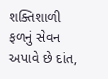શક્તિશાળી ફળનું સેવન અપાવે છે દાંત,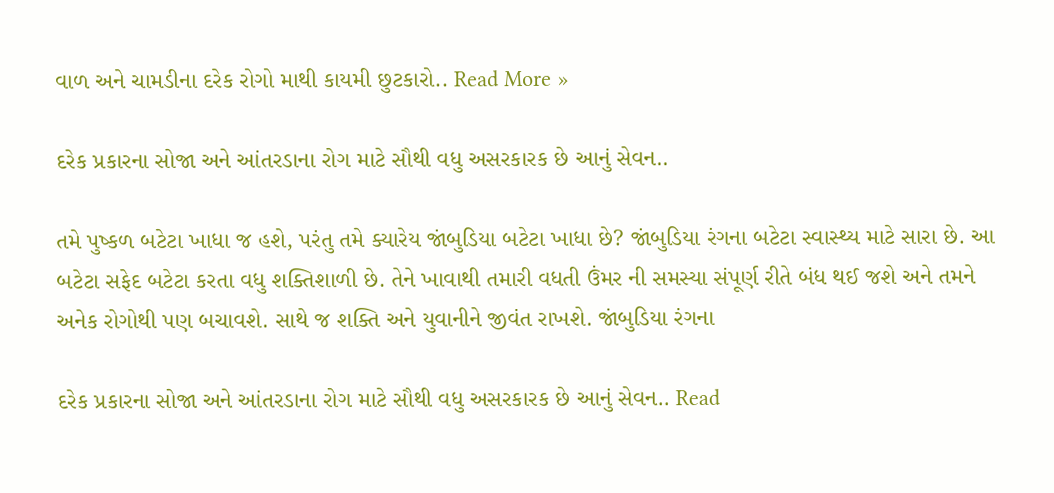વાળ અને ચામડીના દરેક રોગો માથી કાયમી છુટકારો.. Read More »

દરેક પ્રકારના સોજા અને આંતરડાના રોગ માટે સૌથી વધુ અસરકારક છે આનું સેવન..

તમે પુષ્કળ બટેટા ખાધા જ હશે, પરંતુ તમે ક્યારેય જાંબુડિયા બટેટા ખાધા છે? જાંબુડિયા રંગના બટેટા સ્વાસ્થ્ય માટે સારા છે. આ બટેટા સફેદ બટેટા કરતા વધુ શક્તિશાળી છે. તેને ખાવાથી તમારી વધતી ઉંમર ની સમસ્યા સંપૂર્ણ રીતે બંધ થઈ જશે અને તમને અનેક રોગોથી પણ બચાવશે. સાથે જ શક્તિ અને યુવાનીને જીવંત રાખશે. જાંબુડિયા રંગના

દરેક પ્રકારના સોજા અને આંતરડાના રોગ માટે સૌથી વધુ અસરકારક છે આનું સેવન.. Read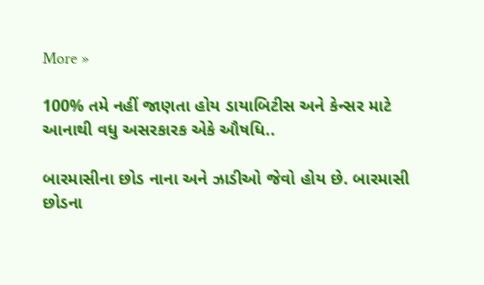More »

100% તમે નહીં જાણતા હોય ડાયાબિટીસ અને કેન્સર માટે આનાથી વધુ અસરકારક એકે ઔષધિ..

બારમાસીના છોડ નાના અને ઝાડીઓ જેવો હોય છે. બારમાસી  છોડના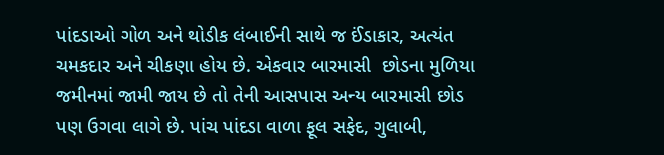પાંદડાઓ ગોળ અને થોડીક લંબાઈની સાથે જ ઈંડાકાર, અત્યંત ચમકદાર અને ચીકણા હોય છે. એકવાર બારમાસી  છોડના મુળિયા જમીનમાં જામી જાય છે તો તેની આસપાસ અન્ય બારમાસી છોડ પણ ઉગવા લાગે છે. પાંચ પાંદડા વાળા ફૂલ સફેદ, ગુલાબી,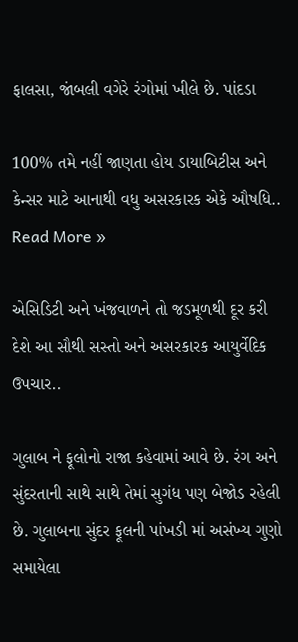ફાલસા, જાંબલી વગેરે રંગોમાં ખીલે છે. પાંદડા

100% તમે નહીં જાણતા હોય ડાયાબિટીસ અને કેન્સર માટે આનાથી વધુ અસરકારક એકે ઔષધિ.. Read More »

એસિડિટી અને ખંજવાળને તો જડમૂળથી દૂર કરી દેશે આ સૌથી સસ્તો અને અસરકારક આયુર્વેદિક ઉપચાર..

ગુલાબ ને ફૂલોનો રાજા કહેવામાં આવે છે. રંગ અને સુંદરતાની સાથે સાથે તેમાં સુગંધ પણ બેજોડ રહેલી છે. ગુલાબના સુંદર ફૂલની પાંખડી માં અસંખ્ય ગુણો સમાયેલા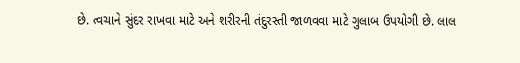છે. ત્વચાને સુંદર રાખવા માટે અને શરીરની તંદુરસ્તી જાળવવા માટે ગુલાબ ઉપયોગી છે. લાલ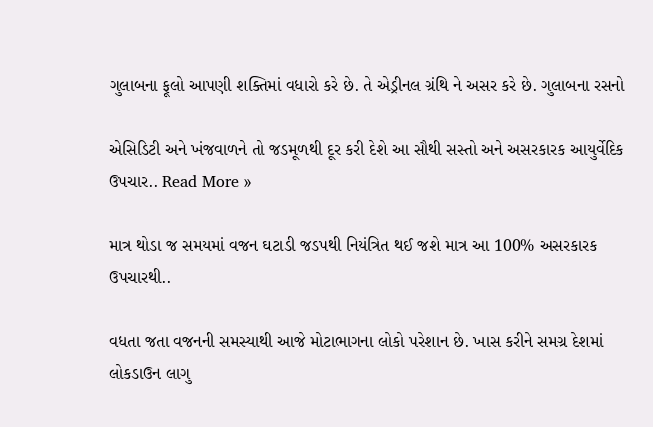ગુલાબના ફૂલો આપણી શક્તિમાં વધારો કરે છે. તે એડ્રીનલ ગ્રંથિ ને અસર કરે છે. ગુલાબના રસનો

એસિડિટી અને ખંજવાળને તો જડમૂળથી દૂર કરી દેશે આ સૌથી સસ્તો અને અસરકારક આયુર્વેદિક ઉપચાર.. Read More »

માત્ર થોડા જ સમયમાં વજન ઘટાડી જડપથી નિયંત્રિત થઈ જશે માત્ર આ 100% અસરકારક ઉપચારથી..

વધતા જતા વજનની સમસ્યાથી આજે મોટાભાગના લોકો પરેશાન છે. ખાસ કરીને સમગ્ર દેશમાં લોકડાઉન લાગુ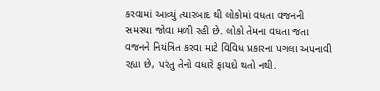કરવામાં આવ્યું ત્યારબાદ થી લોકોમાં વધતા વજનની સમસ્યા જોવા મળી રહી છે. લોકો તેમના વધતા જતા વજનને નિયંત્રિત કરવા માટે વિવિધ પ્રકારના પગલા અપનાવી રહ્યા છે, પરંતુ તેનો વધારે ફાયદો થતો નથી.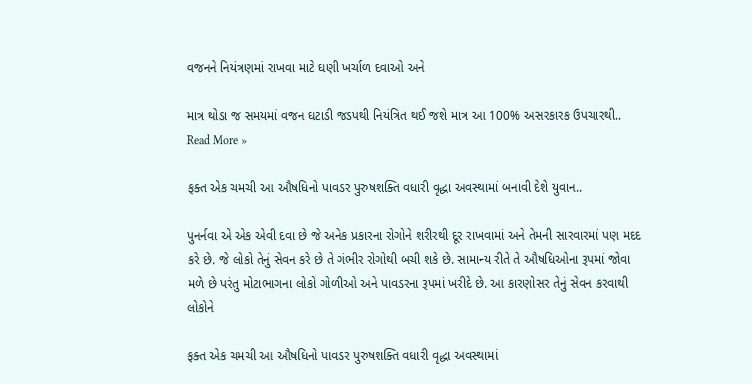વજનને નિયંત્રણમાં રાખવા માટે ઘણી ખર્ચાળ દવાઓ અને

માત્ર થોડા જ સમયમાં વજન ઘટાડી જડપથી નિયંત્રિત થઈ જશે માત્ર આ 100% અસરકારક ઉપચારથી.. Read More »

ફક્ત એક ચમચી આ ઔષધિનો પાવડર પુરુષશક્તિ વધારી વૃદ્ધા અવસ્થામાં બનાવી દેશે યુવાન..

પુનર્નવા એ એક એવી દવા છે જે અનેક પ્રકારના રોગોને શરીરથી દૂર રાખવામાં અને તેમની સારવારમાં પણ મદદ કરે છે. જે લોકો તેનું સેવન કરે છે તે ગંભીર રોગોથી બચી શકે છે. સામાન્ય રીતે તે ઔષધિઓના રૂપમાં જોવા મળે છે પરંતુ મોટાભાગના લોકો ગોળીઓ અને પાવડરના રૂપમાં ખરીદે છે. આ કારણોસર તેનું સેવન કરવાથી લોકોને

ફક્ત એક ચમચી આ ઔષધિનો પાવડર પુરુષશક્તિ વધારી વૃદ્ધા અવસ્થામાં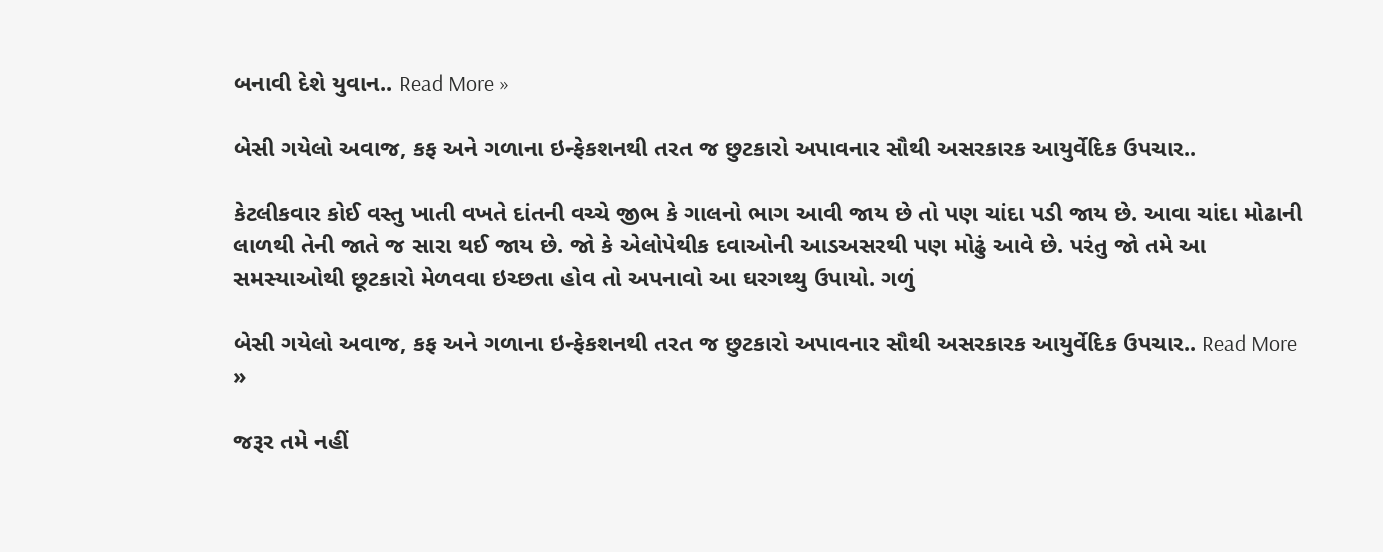બનાવી દેશે યુવાન.. Read More »

બેસી ગયેલો અવાજ, કફ અને ગળાના ઇન્ફેકશનથી તરત જ છુટકારો અપાવનાર સૌથી અસરકારક આયુર્વેદિક ઉપચાર..

કેટલીકવાર કોઈ વસ્તુ ખાતી વખતે દાંતની વચ્ચે જીભ કે ગાલનો ભાગ આવી જાય છે તો પણ ચાંદા પડી જાય છે. આવા ચાંદા મોઢાની લાળથી તેની જાતે જ સારા થઈ જાય છે. જો કે એલોપેથીક દવાઓની આડઅસરથી પણ મોઢું આવે છે. પરંતુ જો તમે આ સમસ્યાઓથી છૂટકારો મેળવવા ઇચ્છતા હોવ તો અપનાવો આ ઘરગથ્થુ ઉપાયો. ગળું

બેસી ગયેલો અવાજ, કફ અને ગળાના ઇન્ફેકશનથી તરત જ છુટકારો અપાવનાર સૌથી અસરકારક આયુર્વેદિક ઉપચાર.. Read More »

જરૂર તમે નહીં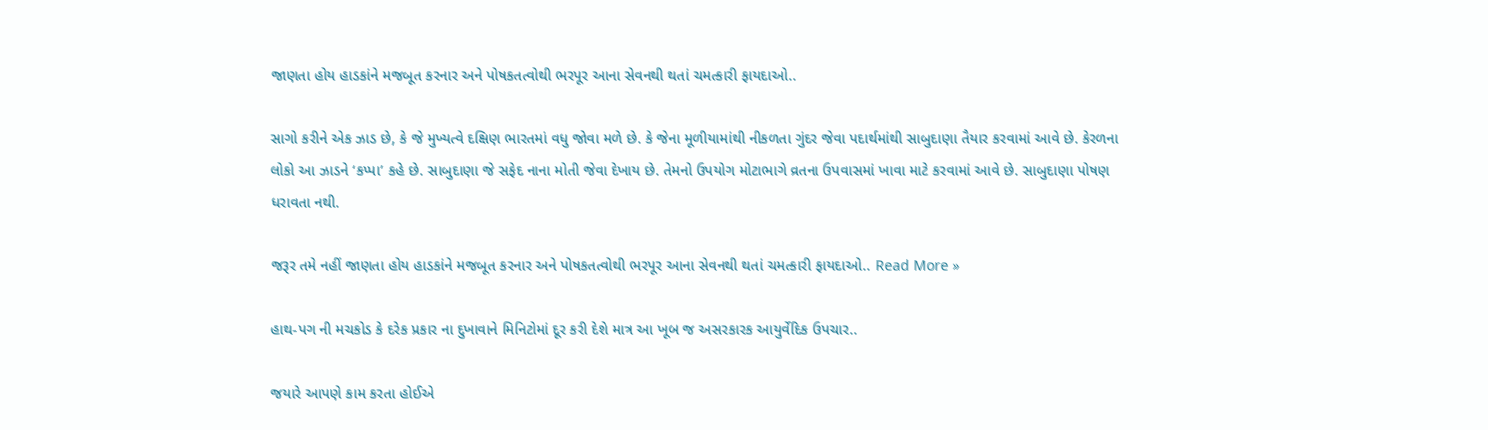જાણતા હોય હાડકાંને મજબૂત કરનાર અને પોષકતત્વોથી ભરપૂર આના સેવનથી થતાં ચમત્કારી ફાયદાઓ..

સાગો કરીને એક ઝાડ છે, કે જે મુખ્યત્વે દક્ષિણ ભારતમાં વધુ જોવા મળે છે. કે જેના મૂળીયામાંથી નીકળતા ગુંદર જેવા પદાર્થમાંથી સાબુદાણા તૈયાર કરવામાં આવે છે. કેરળના લોકો આ ઝાડને ‘કપ્પા’ કહે છે. સાબુદાણા જે સફેદ નાના મોતી જેવા દેખાય છે. તેમનો ઉપયોગ મોટાભાગે વ્રતના ઉપવાસમાં ખાવા માટે કરવામાં આવે છે. સાબુદાણા પોષણ ધરાવતા નથી.

જરૂર તમે નહીં જાણતા હોય હાડકાંને મજબૂત કરનાર અને પોષકતત્વોથી ભરપૂર આના સેવનથી થતાં ચમત્કારી ફાયદાઓ.. Read More »

હાથ-પગ ની મચકોડ કે દરેક પ્રકાર ના દુખાવાને મિનિટોમાં દૂર કરી દેશે માત્ર આ ખૂબ જ અસરકારક આયુર્વેદિક ઉપચાર..

જયારે આપણે કામ કરતા હોઈએ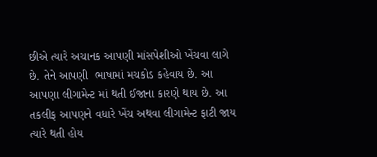છીએ ત્યારે અચાનક આપણી માંસપેશીઓ ખેંચવા લાગે છે. તેને આપણી  ભાષામાં મચકોડ કહેવાય છે. આ આપણા લીગામેન્ટ માં થતી ઈજાના કારણે થાય છે. આ તકલીફ આપણને વધારે ખેંચ અથવા લીગામેન્ટ ફાટી જાય ત્યારે થતી હોય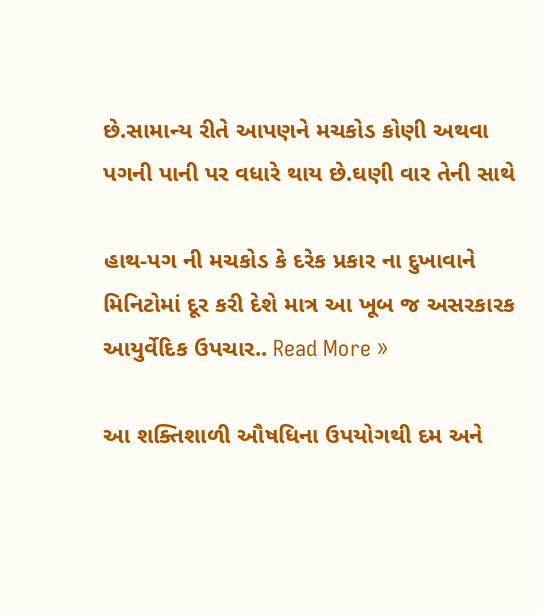છે.સામાન્ય રીતે આપણને મચકોડ કોણી અથવા પગની પાની પર વધારે થાય છે.ઘણી વાર તેની સાથે

હાથ-પગ ની મચકોડ કે દરેક પ્રકાર ના દુખાવાને મિનિટોમાં દૂર કરી દેશે માત્ર આ ખૂબ જ અસરકારક આયુર્વેદિક ઉપચાર.. Read More »

આ શક્તિશાળી ઔષધિના ઉપયોગથી દમ અને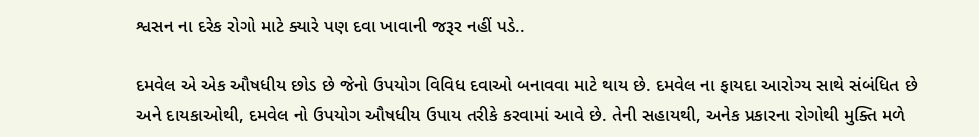શ્વસન ના દરેક રોગો માટે ક્યારે પણ દવા ખાવાની જરૂર નહીં પડે..

દમવેલ એ એક ઔષધીય છોડ છે જેનો ઉપયોગ વિવિધ દવાઓ બનાવવા માટે થાય છે. દમવેલ ના ફાયદા આરોગ્ય સાથે સંબંધિત છે અને દાયકાઓથી, દમવેલ નો ઉપયોગ ઔષધીય ઉપાય તરીકે કરવામાં આવે છે. તેની સહાયથી, અનેક પ્રકારના રોગોથી મુક્તિ મળે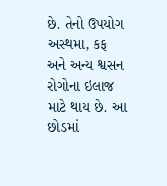છે. તેનો ઉપયોગ અસ્થમા, કફ અને અન્ય શ્વસન રોગોના ઇલાજ માટે થાય છે. આ છોડમાં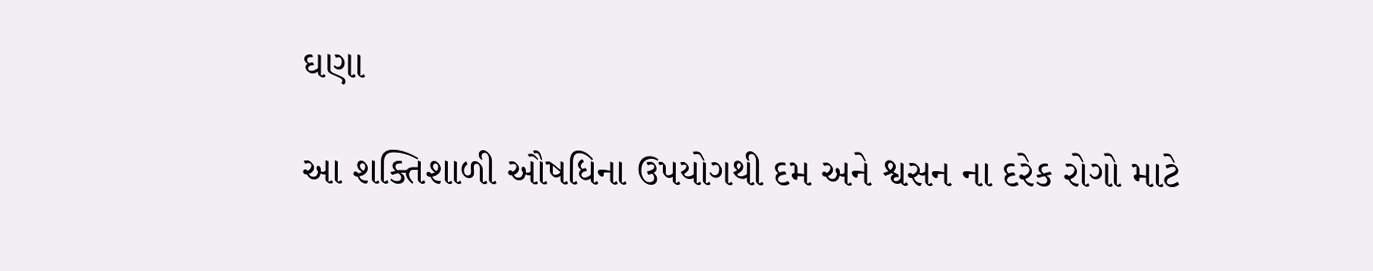ઘણા

આ શક્તિશાળી ઔષધિના ઉપયોગથી દમ અને શ્વસન ના દરેક રોગો માટે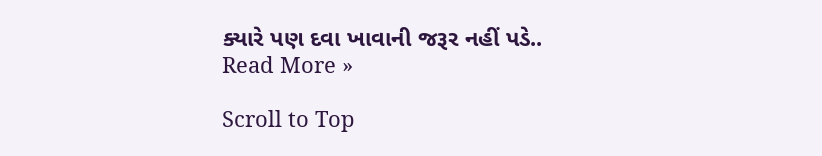ક્યારે પણ દવા ખાવાની જરૂર નહીં પડે.. Read More »

Scroll to Top